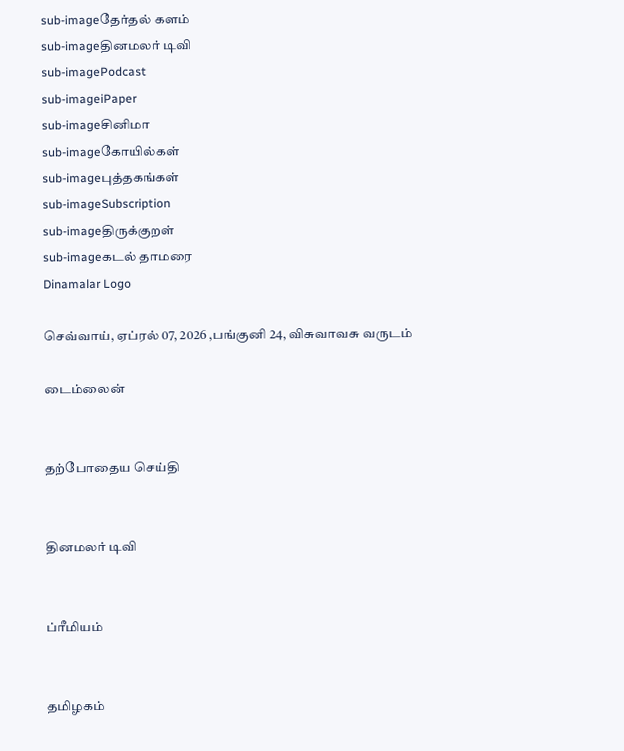sub-imageதேர்தல் களம்
sub-imageதினமலர் டிவி
sub-imagePodcast
sub-imageiPaper
sub-imageசினிமா
sub-imageகோயில்கள்
sub-imageபுத்தகங்கள்
sub-imageSubscription
sub-imageதிருக்குறள்
sub-imageகடல் தாமரை
Dinamalar Logo

செவ்வாய், ஏப்ரல் 07, 2026 ,பங்குனி 24, விசுவாவசு வருடம்

டைம்லைன்


தற்போதைய செய்தி


தினமலர் டிவி


ப்ரீமியம்


தமிழகம்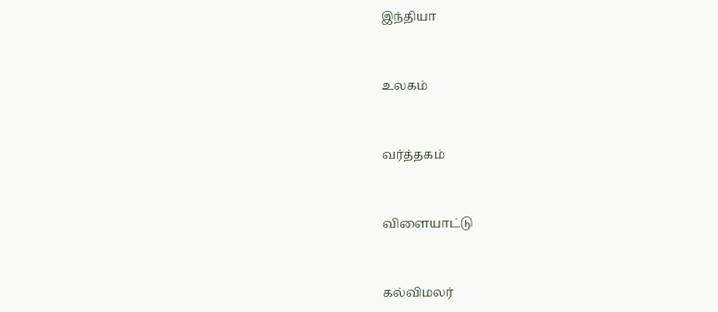இந்தியா


உலகம்


வர்த்தகம்


விளையாட்டு


கல்விமலர்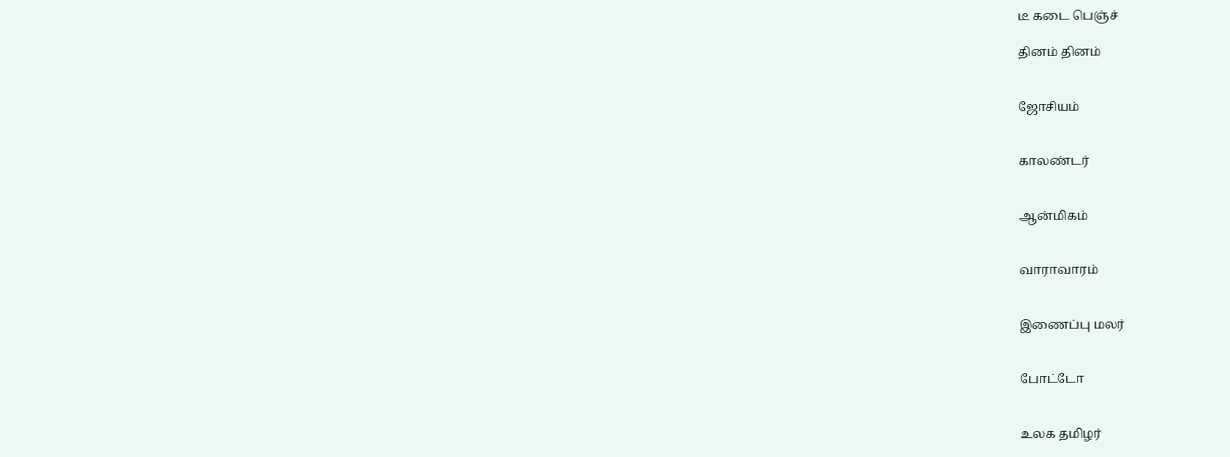டீ கடை பெஞ்ச்

தினம் தினம்


ஜோசியம்


காலண்டர்


ஆன்மிகம்


வாராவாரம்


இணைப்பு மலர்


போட்டோ


உலக தமிழர்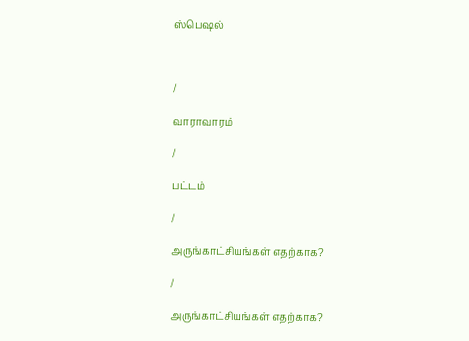ஸ்பெஷல்



/

வாராவாரம்

/

பட்டம்

/

அருங்காட்சியங்கள் எதற்காக?

/

அருங்காட்சியங்கள் எதற்காக?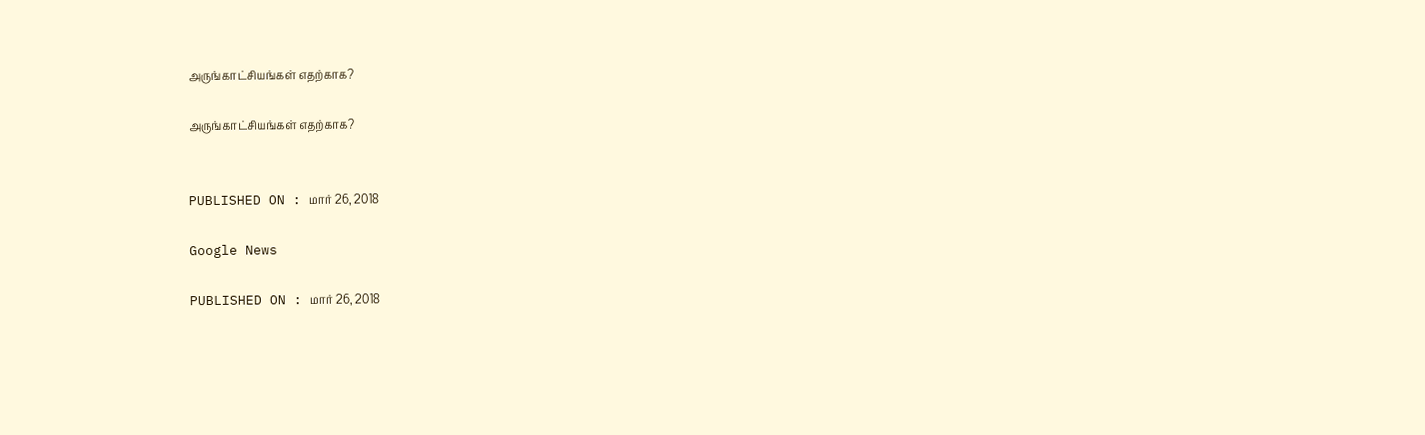அருங்காட்சியங்கள் எதற்காக?

அருங்காட்சியங்கள் எதற்காக?


PUBLISHED ON : மார் 26, 2018

Google News

PUBLISHED ON : மார் 26, 2018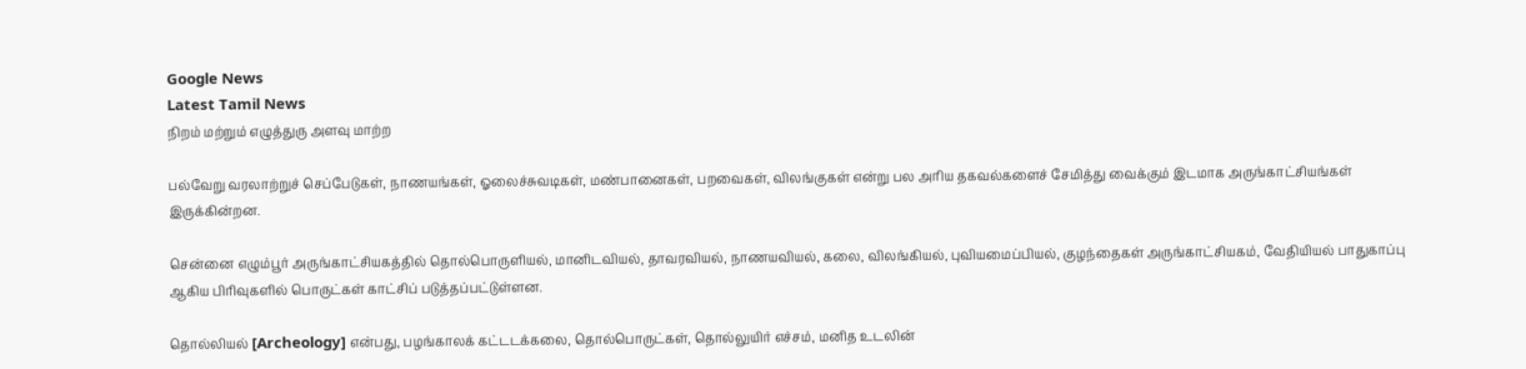Google News
Latest Tamil News
நிறம் மற்றும் எழுத்துரு அளவு மாற்ற

பல்வேறு வரலாற்றுச் செப்பேடுகள், நாணயங்கள், ஓலைச்சுவடிகள், மண்பானைகள், பறவைகள், விலங்குகள் என்று பல அரிய தகவல்களைச் சேமித்து வைக்கும் இடமாக அருங்காட்சியங்கள் இருக்கின்றன.

சென்னை எழும்பூர் அருங்காட்சியகத்தில் தொல்பொருளியல், மானிடவியல், தாவரவியல், நாணயவியல், கலை, விலங்கியல், புவியமைப்பியல், குழந்தைகள் அருங்காட்சியகம், வேதியியல் பாதுகாப்பு ஆகிய பிரிவுகளில் பொருட்கள் காட்சிப் படுத்தப்பட்டுள்ளன.

தொல்லியல் [Archeology] என்பது, பழங்காலக் கட்டடக்கலை, தொல்பொருட்கள், தொல்லுயிர் எச்சம், மனித உடலின்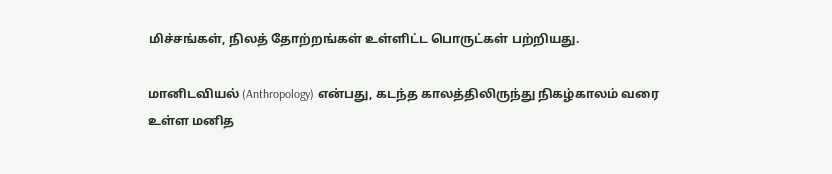மிச்சங்கள், நிலத் தோற்றங்கள் உள்ளிட்ட பொருட்கள் பற்றியது.

மானிடவியல் (Anthropology) என்பது, கடந்த காலத்திலிருந்து நிகழ்காலம் வரை உள்ள மனித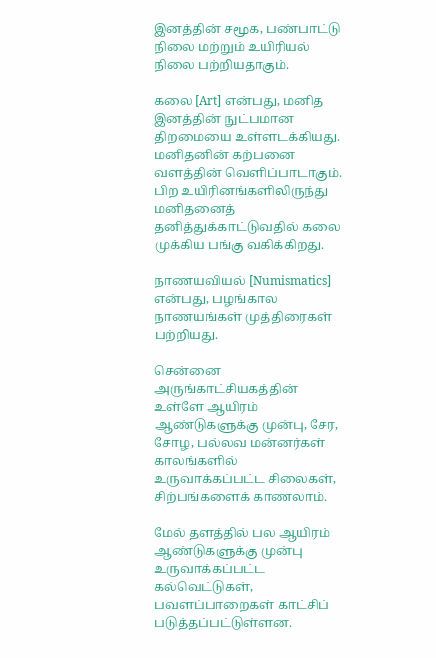இனத்தின் சமூக, பண்பாட்டு நிலை மற்றும் உயிரியல் நிலை பற்றியதாகும்.

கலை [Art] என்பது, மனித இனத்தின் நுட்பமான திறமையை உள்ளடக்கியது. மனிதனின் கற்பனை வளத்தின் வெளிப்பாடாகும். பிற உயிரினங்களிலிருந்து மனிதனைத் தனித்துக்காட்டுவதில் கலை முக்கிய பங்கு வகிக்கிறது.

நாணயவியல் [Numismatics] என்பது, பழங்கால நாணயங்கள் முத்திரைகள் பற்றியது.

சென்னை அருங்காட்சியகத்தின் உள்ளே ஆயிரம் ஆண்டுகளுக்கு முன்பு, சேர, சோழ, பல்லவ மன்னர்கள் காலங்களில் உருவாக்கப்பட்ட சிலைகள், சிற்பங்களைக் காணலாம்.

மேல் தளத்தில் பல ஆயிரம் ஆண்டுகளுக்கு முன்பு உருவாக்கப்பட்ட கல்வெட்டுகள், பவளப்பாறைகள் காட்சிப் படுத்தப்பட்டுள்ளன.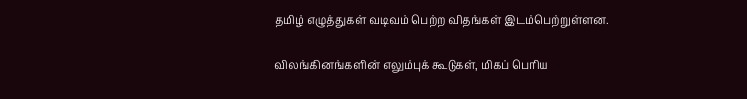தமிழ் எழுத்துகள் வடிவம் பெற்ற விதங்கள் இடம்பெற்றுள்ளன.

விலங்கினங்களின் எலும்புக் கூடுகள், மிகப் பெரிய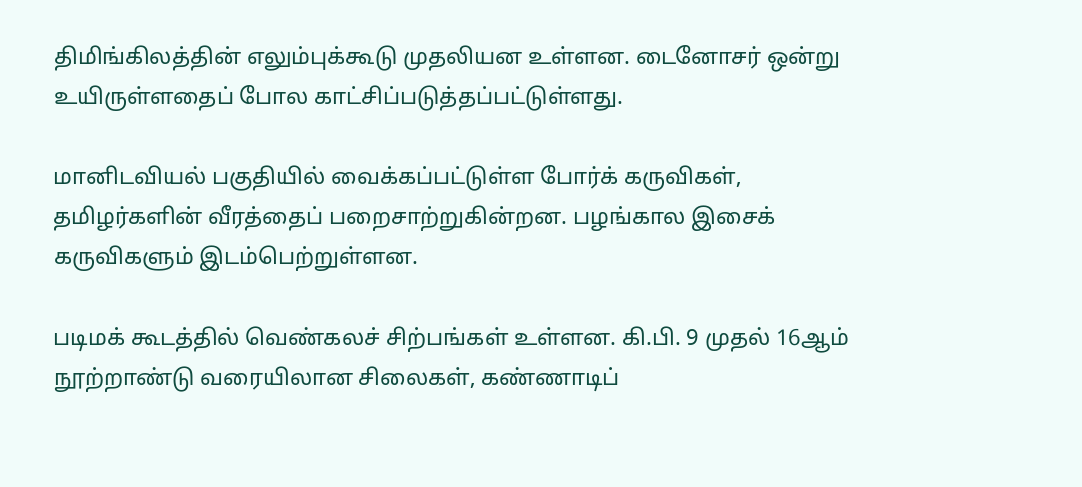திமிங்கிலத்தின் எலும்புக்கூடு முதலியன உள்ளன. டைனோசர் ஒன்று உயிருள்ளதைப் போல காட்சிப்படுத்தப்பட்டுள்ளது.

மானிடவியல் பகுதியில் வைக்கப்பட்டுள்ள போர்க் கருவிகள், தமிழர்களின் வீரத்தைப் பறைசாற்றுகின்றன. பழங்கால இசைக் கருவிகளும் இடம்பெற்றுள்ளன.

படிமக் கூடத்தில் வெண்கலச் சிற்பங்கள் உள்ளன. கி.பி. 9 முதல் 16ஆம் நூற்றாண்டு வரையிலான சிலைகள், கண்ணாடிப்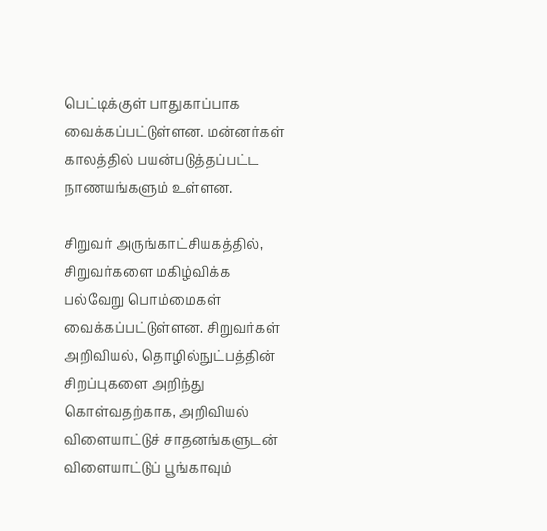பெட்டிக்குள் பாதுகாப்பாக வைக்கப்பட்டுள்ளன. மன்னர்கள் காலத்தில் பயன்படுத்தப்பட்ட நாணயங்களும் உள்ளன.

சிறுவர் அருங்காட்சியகத்தில், சிறுவர்களை மகிழ்விக்க பல்வேறு பொம்மைகள் வைக்கப்பட்டுள்ளன. சிறுவர்கள் அறிவியல், தொழில்நுட்பத்தின் சிறப்புகளை அறிந்து கொள்வதற்காக, அறிவியல் விளையாட்டுச் சாதனங்களுடன் விளையாட்டுப் பூங்காவும்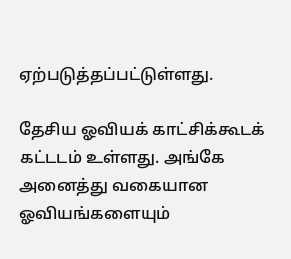ஏற்படுத்தப்பட்டுள்ளது.

தேசிய ஓவியக் காட்சிக்கூடக் கட்டடம் உள்ளது. அங்கே அனைத்து வகையான ஓவியங்களையும்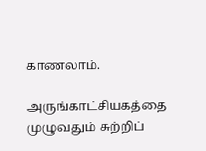காணலாம்.

அருங்காட்சியகத்தை முழுவதும் சுற்றிப்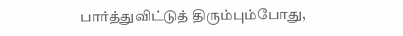பார்த்துவிட்டுத் திரும்பும்போது,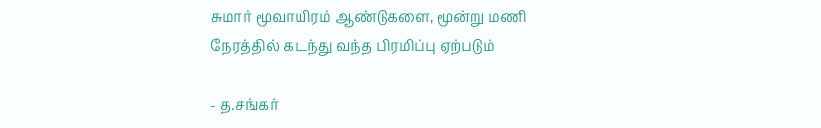சுமார் மூவாயிரம் ஆண்டுகளை, மூன்று மணி நேரத்தில் கடந்து வந்த பிரமிப்பு ஏற்படும்

- த.சங்கர்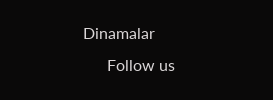Dinamalar
      Follow us